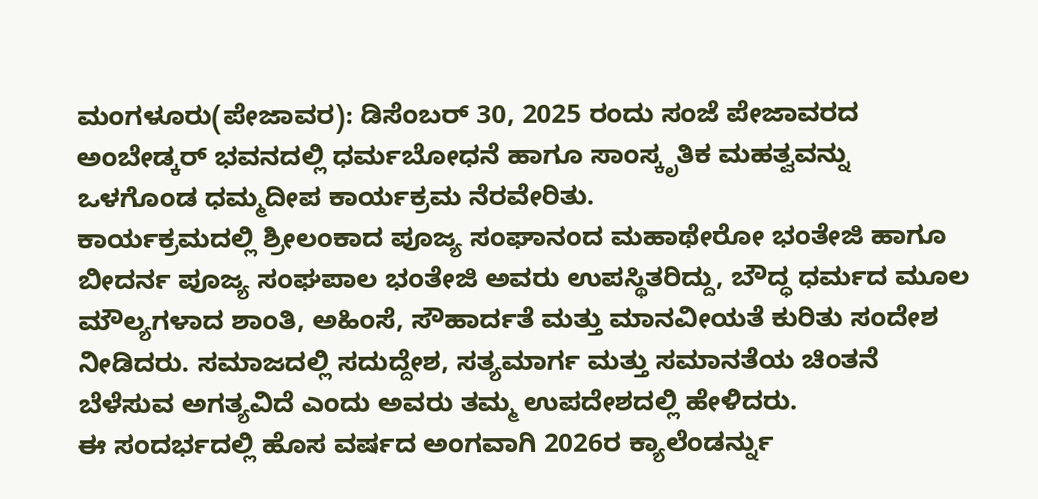ಮಂಗಳೂರು(ಪೇಜಾವರ): ಡಿಸೆಂಬರ್ 30, 2025 ರಂದು ಸಂಜೆ ಪೇಜಾವರದ ಅಂಬೇಡ್ಕರ್ ಭವನದಲ್ಲಿ ಧರ್ಮಬೋಧನೆ ಹಾಗೂ ಸಾಂಸ್ಕೃತಿಕ ಮಹತ್ವವನ್ನು ಒಳಗೊಂಡ ಧಮ್ಮದೀಪ ಕಾರ್ಯಕ್ರಮ ನೆರವೇರಿತು.
ಕಾರ್ಯಕ್ರಮದಲ್ಲಿ ಶ್ರೀಲಂಕಾದ ಪೂಜ್ಯ ಸಂಘಾನಂದ ಮಹಾಥೇರೋ ಭಂತೇಜಿ ಹಾಗೂ ಬೀದರ್ನ ಪೂಜ್ಯ ಸಂಘಪಾಲ ಭಂತೇಜಿ ಅವರು ಉಪಸ್ಥಿತರಿದ್ದು, ಬೌದ್ಧ ಧರ್ಮದ ಮೂಲ ಮೌಲ್ಯಗಳಾದ ಶಾಂತಿ, ಅಹಿಂಸೆ, ಸೌಹಾರ್ದತೆ ಮತ್ತು ಮಾನವೀಯತೆ ಕುರಿತು ಸಂದೇಶ ನೀಡಿದರು. ಸಮಾಜದಲ್ಲಿ ಸದುದ್ದೇಶ, ಸತ್ಯಮಾರ್ಗ ಮತ್ತು ಸಮಾನತೆಯ ಚಿಂತನೆ ಬೆಳೆಸುವ ಅಗತ್ಯವಿದೆ ಎಂದು ಅವರು ತಮ್ಮ ಉಪದೇಶದಲ್ಲಿ ಹೇಳಿದರು.
ಈ ಸಂದರ್ಭದಲ್ಲಿ ಹೊಸ ವರ್ಷದ ಅಂಗವಾಗಿ 2026ರ ಕ್ಯಾಲೆಂಡರ್ನ್ನು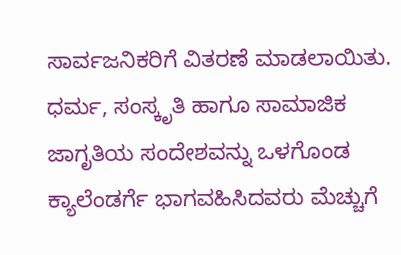ಸಾರ್ವಜನಿಕರಿಗೆ ವಿತರಣೆ ಮಾಡಲಾಯಿತು. ಧರ್ಮ, ಸಂಸ್ಕೃತಿ ಹಾಗೂ ಸಾಮಾಜಿಕ ಜಾಗೃತಿಯ ಸಂದೇಶವನ್ನು ಒಳಗೊಂಡ ಕ್ಯಾಲೆಂಡರ್ಗೆ ಭಾಗವಹಿಸಿದವರು ಮೆಚ್ಚುಗೆ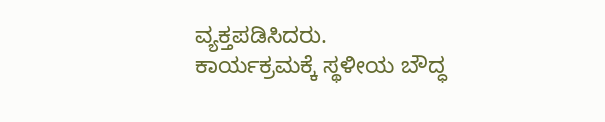ವ್ಯಕ್ತಪಡಿಸಿದರು.
ಕಾರ್ಯಕ್ರಮಕ್ಕೆ ಸ್ಥಳೀಯ ಬೌದ್ಧ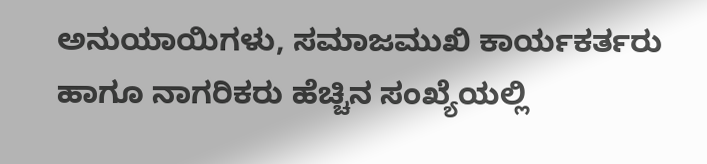ಅನುಯಾಯಿಗಳು, ಸಮಾಜಮುಖಿ ಕಾರ್ಯಕರ್ತರು ಹಾಗೂ ನಾಗರಿಕರು ಹೆಚ್ಚಿನ ಸಂಖ್ಯೆಯಲ್ಲಿ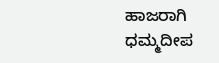ಹಾಜರಾಗಿ ಧಮ್ಮದೀಪ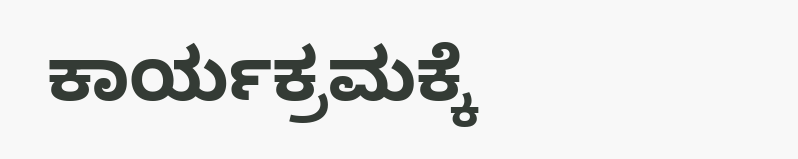ಕಾರ್ಯಕ್ರಮಕ್ಕೆ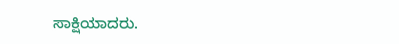ಸಾಕ್ಷಿಯಾದರು.